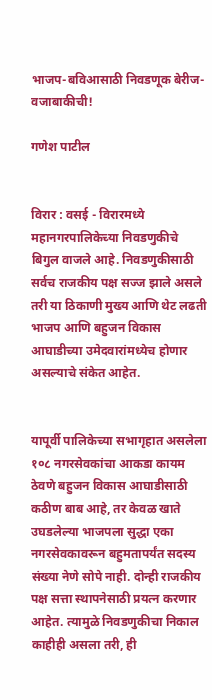भाजप-बविआसाठी निवडणूक बेरीज-वजाबाकीची!

गणेश पाटील


विरार : वसई - विरारमध्ये महानगरपालिकेच्या निवडणुकीचे बिगुल वाजले आहे. निवडणुकीसाठी सर्वच राजकीय पक्ष सज्ज झाले असले तरी या ठिकाणी मुख्य आणि थेट लढती भाजप आणि बहुजन विकास आघाडीच्या उमेदवारांमध्येच होणार असल्याचे संकेत आहेत.


यापूर्वी पालिकेच्या सभागृहात असलेला १०८ नगरसेवकांचा आकडा कायम ठेवणे बहुजन विकास आघाडीसाठी कठीण बाब आहे, तर केवळ खाते उघडलेल्या भाजपला सुद्धा एका नगरसेवकावरून बहुमतापर्यंत सदस्य संख्या नेणे सोपे नाही. दोन्ही राजकीय पक्ष सत्ता स्थापनेसाठी प्रयत्न करणार आहेत. त्यामुळे निवडणुकीचा निकाल काहीही असला तरी, ही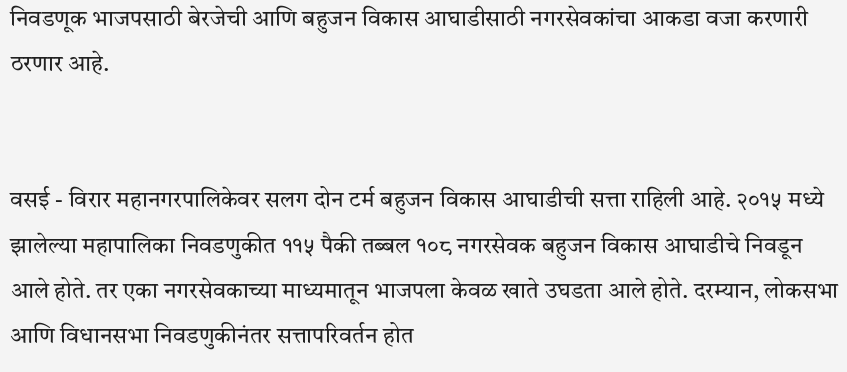निवडणूक भाजपसाठी बेरजेची आणि बहुजन विकास आघाडीसाठी नगरसेवकांचा आकडा वजा करणारी ठरणार आहे.


वसई - विरार महानगरपालिकेवर सलग दोन टर्म बहुजन विकास आघाडीची सत्ता राहिली आहे. २०१५ मध्ये झालेल्या महापालिका निवडणुकीत ११५ पैकी तब्बल १०८ नगरसेवक बहुजन विकास आघाडीचे निवडून आले होते. तर एका नगरसेवकाच्या माध्यमातून भाजपला केवळ खाते उघडता आले होते. दरम्यान, लोकसभा आणि विधानसभा निवडणुकीनंतर सत्तापरिवर्तन होत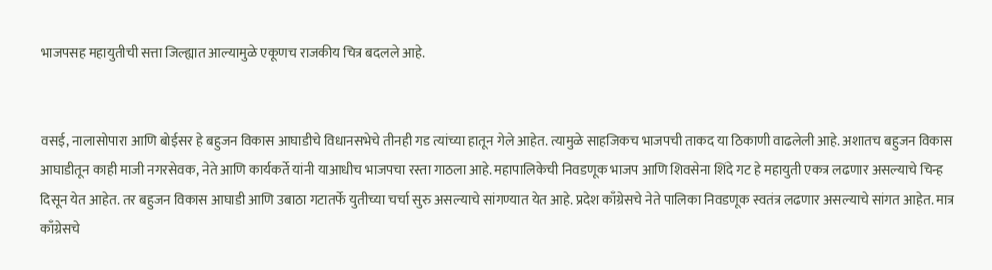भाजपसह महायुतीची सत्ता जिल्ह्यात आल्यामुळे एकूणच राजकीय चित्र बदलले आहे.


वसई, नालासोपारा आणि बोईसर हे बहुजन विकास आघाडीचे विधानसभेचे तीनही गड त्यांच्या हातून गेले आहेत. त्यामुळे साहजिकच भाजपची ताकद या ठिकाणी वाढलेली आहे. अशातच बहुजन विकास आघाडीतून काही माजी नगरसेवक, नेते आणि कार्यकर्ते यांनी याआधीच भाजपचा रस्ता गाठला आहे. महापालिकेची निवडणूक भाजप आणि शिवसेना शिंदे गट हे महायुती एकत्र लढणार असल्याचे चिन्ह दिसून येत आहेत. तर बहुजन विकास आघाडी आणि उबाठा गटातर्फे युतीच्या चर्चा सुरु असल्याचे सांगण्यात येत आहे. प्रदेश काँग्रेसचे नेते पालिका निवडणूक स्वतंत्र लढणार असल्याचे सांगत आहेत. मात्र काँग्रेसचे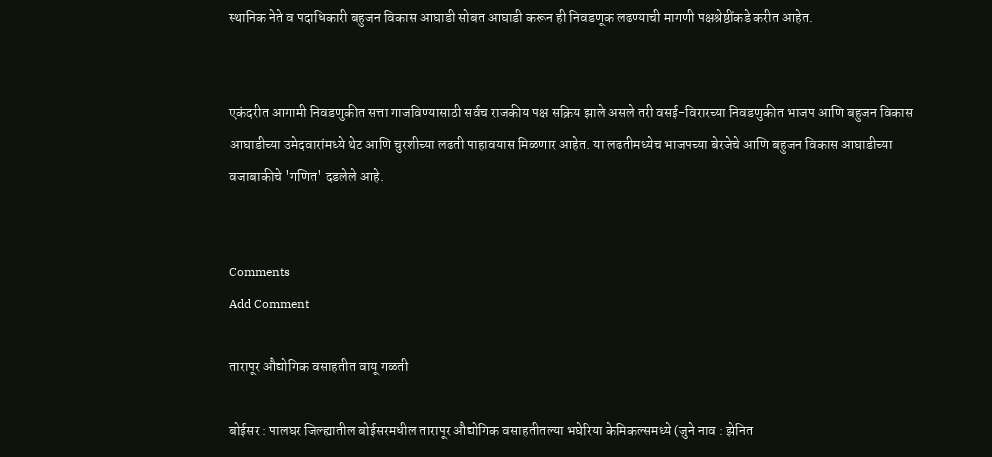स्थानिक नेते व पदाधिकारी बहुजन विकास आघाडी सोबत आघाडी करून ही निवडणूक लढण्याची मागणी पक्षश्रेष्ठींकडे करीत आहेत.


एकंदरीत आगामी निवडणुकीत सत्ता गाजविण्यासाठी सर्वच राजकीय पक्ष सक्रिय झाले असले तरी वसई-विरारच्या निवडणुकीत भाजप आणि बहुजन विकास आघाडीच्या उमेदवारांमध्ये थेट आणि चुरशीच्या लढती पाहावयास मिळणार आहेत. या लढतीमध्येच भाजपच्या बेरजेचे आणि बहुजन विकास आघाडीच्या वजाबाकीचे 'गणित' दडलेले आहे.


Comments
Add Comment

तारापूर औद्योगिक वसाहतीत वायू गळती

बोईसर : पालघर जिल्ह्यातील बोईसरमधील तारापूर औद्योगिक वसाहतीतल्या भघेरिया केमिकल्समध्ये (जुने नाव : झेनित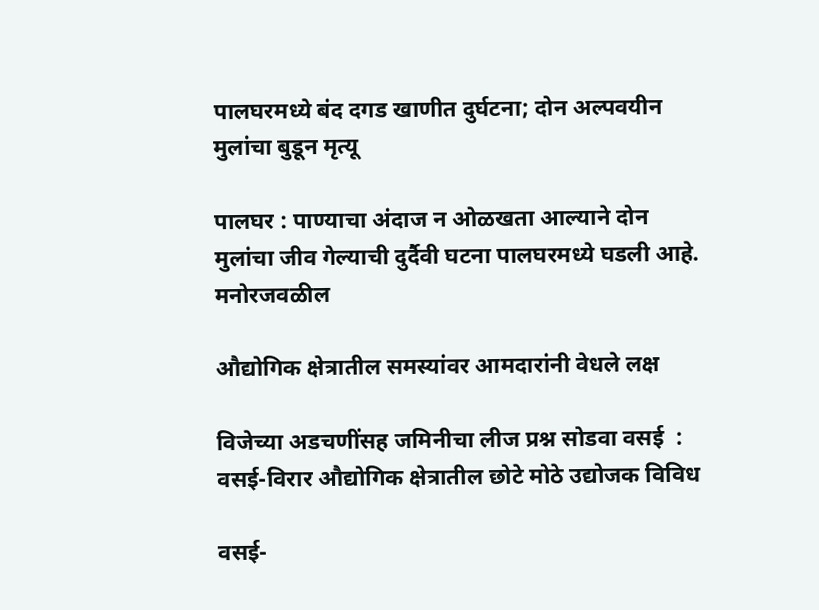पालघरमध्ये बंद दगड खाणीत दुर्घटना; दोन अल्पवयीन मुलांचा बुडून मृत्यू

पालघर : पाण्याचा अंदाज न ओळखता आल्याने दोन मुलांचा जीव गेल्याची दुर्दैवी घटना पालघरमध्ये घडली आहे. मनोरजवळील

औद्योगिक क्षेत्रातील समस्यांवर आमदारांनी वेधले लक्ष

विजेच्या अडचणींसह जमिनीचा लीज प्रश्न सोडवा वसई  : वसई-विरार औद्योगिक क्षेत्रातील छोटे मोठे उद्योजक विविध

वसई-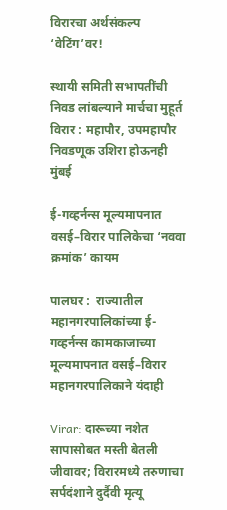विरारचा अर्थसंकल्प ‘वेटिंग’वर!

स्थायी समिती सभापतींची निवड लांबल्याने मार्चचा मुहूर्त विरार : महापौर, उपमहापौर निवडणूक उशिरा होऊनही मुंबई

ई-गव्हर्नन्स मूल्यमापनात वसई–विरार पालिकेचा ‘नववा क्रमांक’ कायम

पालघर :  राज्यातील महानगरपालिकांच्या ई-गव्हर्नन्स कामकाजाच्या मूल्यमापनात वसई–विरार महानगरपालिकाने यंदाही

Virar: दारूच्या नशेत सापासोबत मस्ती बेतली जीवावर; विरारमध्ये तरुणाचा सर्पदंशाने दुर्दैवी मृत्यू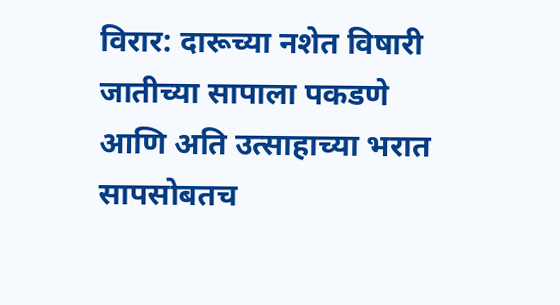विरार: दारूच्या नशेत विषारी जातीच्या सापाला पकडणे आणि अति उत्साहाच्या भरात सापसोबतच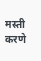मस्ती करणे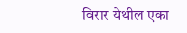विरार येथील एका